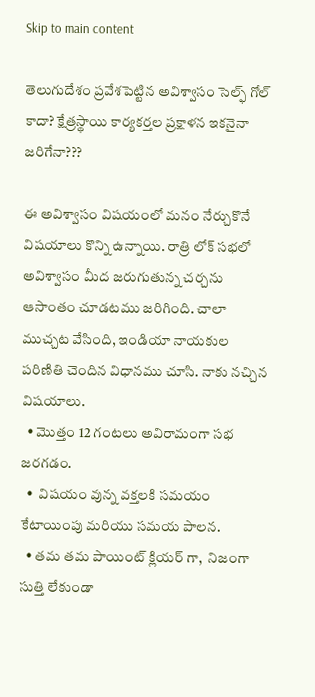Skip to main content

తెలుగుదేశం ప్రవేశపెట్టిన అవిశ్వాసం సెల్ఫ్ గోల్ కాదా? క్షేత్రస్థాయి కార్యకర్తల ప్రక్షాళన ఇకనైనా జరిగేనా???

ఈ అవిశ్వాసం విషయంలో మనం నేర్చుకొనే విషయాలు కొన్ని ఉన్నాయి. రాత్రి లోక్ సభలో అవిశ్వాసం మీద జరుగుతున్న చర్చను ఆసాంతం చూడటము జరిగింది. చాలా ముచ్చట వేసింది, ఇండియా నాయకుల పరిణితి చెందిన విధానము చూసి. నాకు నచ్చిన విషయాలు.
  • మొత్తం 12 గంటలు అవిరామంగా సభ జరగడం.
  •  విషయం వున్న వక్తలకి సమయం కేటాయింపు మరియు సమయ పాలన.
  • తమ తమ పాయింట్ క్లియర్ గా,  నిజంగా సుత్తి లేకుండా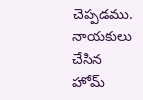చెప్పడము. నాయకులు చేసిన హోమ్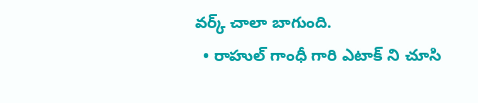వర్క్ చాలా బాగుంది.
  • రాహుల్ గాంధీ గారి ఎటాక్ ని చూసి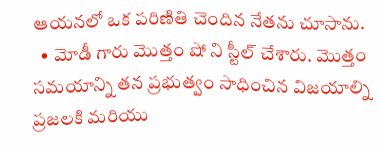ఆయనలో ఒక పరిణితి చెందిన నేతను చూసాను.
  • మోడీ గారు మొత్తం షో ని స్టీల్ చేశారు. మొత్తం సమయాన్ని తన ప్రభుత్వం సాధించిన విజయాల్ని ప్రజలకి మరియు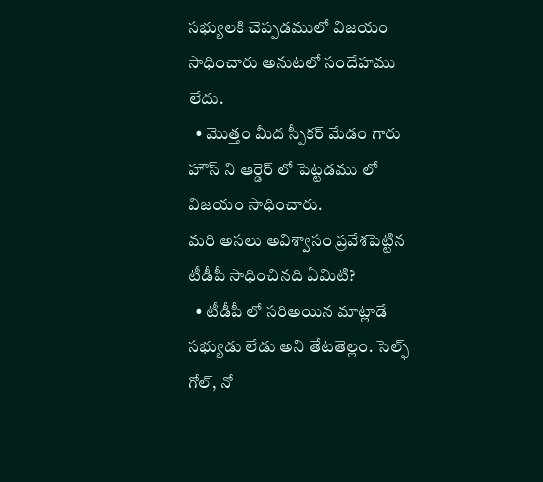సభ్యులకి చెప్పడములో విజయం సాధించారు అనుటలో సందేహము లేదు.
  • మొత్తం మీద స్పీకర్ మేడం గారు హౌస్ ని ఆర్డెర్ లో పెట్టడము లో విజయం సాధించారు.
మరి అసలు అవిశ్వాసం ప్రవేశపెట్టిన టీడీపీ సాధించినది ఏమిటి?
  • టీడీపీ లో సరిఅయిన మాట్లాడే సభ్యుడు లేడు అని తేటతెల్లం. సెల్ఫ్ గోల్, నో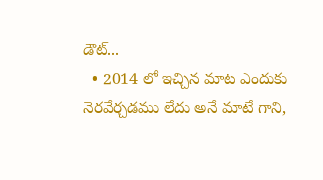డౌట్...
  • 2014 లో ఇచ్చిన మాట ఎందుకు నెరవేర్చడము లేదు అనే మాటే గాని,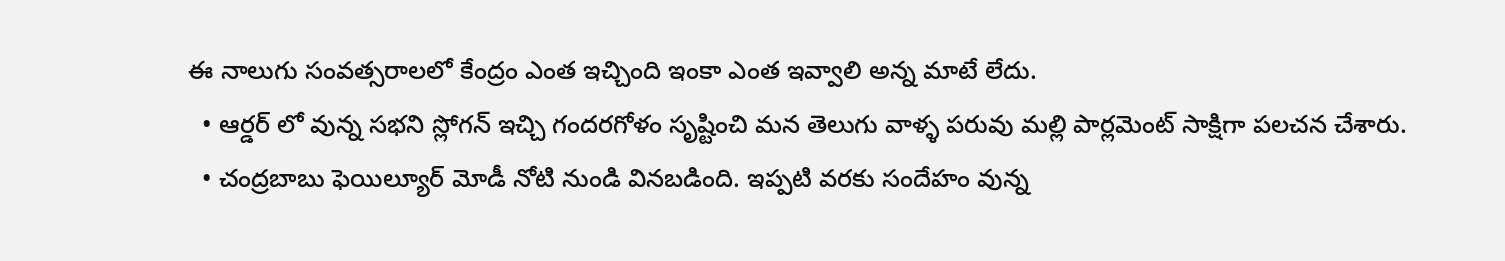ఈ నాలుగు సంవత్సరాలలో కేంద్రం ఎంత ఇచ్చింది ఇంకా ఎంత ఇవ్వాలి అన్న మాటే లేదు.
  • ఆర్డర్ లో వున్న సభని స్లోగన్ ఇచ్చి గందరగోళం సృష్టించి మన తెలుగు వాళ్ళ పరువు మల్లి పార్లమెంట్ సాక్షిగా పలచన చేశారు.
  • చంద్రబాబు ఫెయిల్యూర్ మోడీ నోటి నుండి వినబడింది. ఇప్పటి వరకు సందేహం వున్న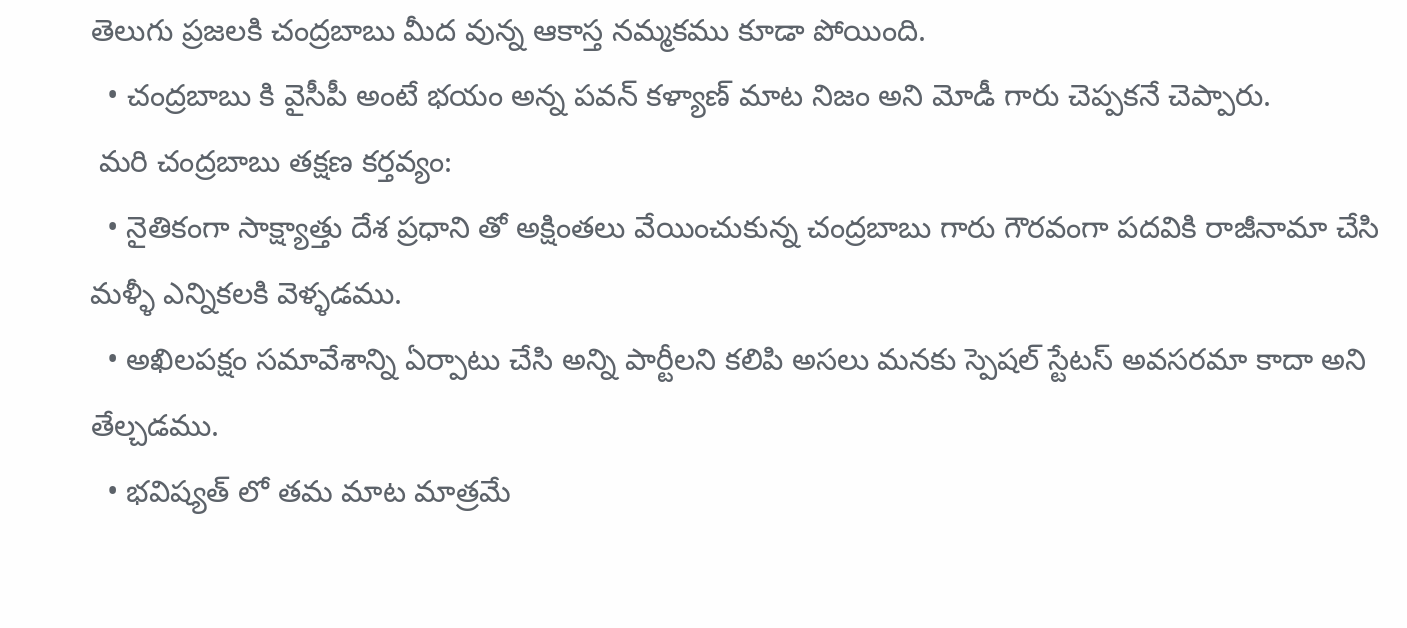తెలుగు ప్రజలకి చంద్రబాబు మీద వున్న ఆకాస్త నమ్మకము కూడా పోయింది.
  • చంద్రబాబు కి వైసీపీ అంటే భయం అన్న పవన్ కళ్యాణ్ మాట నిజం అని మోడీ గారు చెప్పకనే చెప్పారు.
 మరి చంద్రబాబు తక్షణ కర్తవ్యం:
  • నైతికంగా సాక్ష్యాత్తు దేశ ప్రధాని తో అక్షింతలు వేయించుకున్న చంద్రబాబు గారు గౌరవంగా పదవికి రాజీనామా చేసి  మళ్ళీ ఎన్నికలకి వెళ్ళడము.
  • అఖిలపక్షం సమావేశాన్ని ఏర్పాటు చేసి అన్ని పార్టీలని కలిపి అసలు మనకు స్పెషల్ స్టేటస్ అవసరమా కాదా అని తేల్చడము.
  • భవిష్యత్ లో తమ మాట మాత్రమే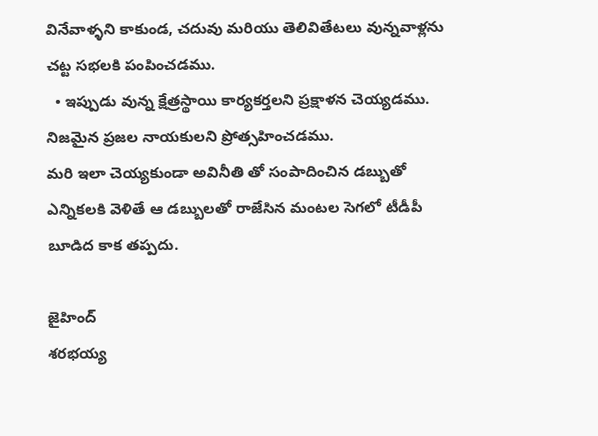వినేవాళ్ళని కాకుండ, చదువు మరియు తెలివితేటలు వున్నవాళ్లను చట్ట సభలకి పంపించడము.
  • ఇప్పుడు వున్న క్షేత్రస్థాయి కార్యకర్తలని ప్రక్షాళన చెయ్యడము. నిజమైన ప్రజల నాయకులని ప్రోత్సహించడము.
మరి ఇలా చెయ్యకుండా అవినీతి తో సంపాదించిన డబ్బుతో ఎన్నికలకి వెళితే ఆ డబ్బులతో రాజేసిన మంటల సెగలో టీడీపీ బూడిద కాక తప్పదు.

జైహింద్
శరభయ్య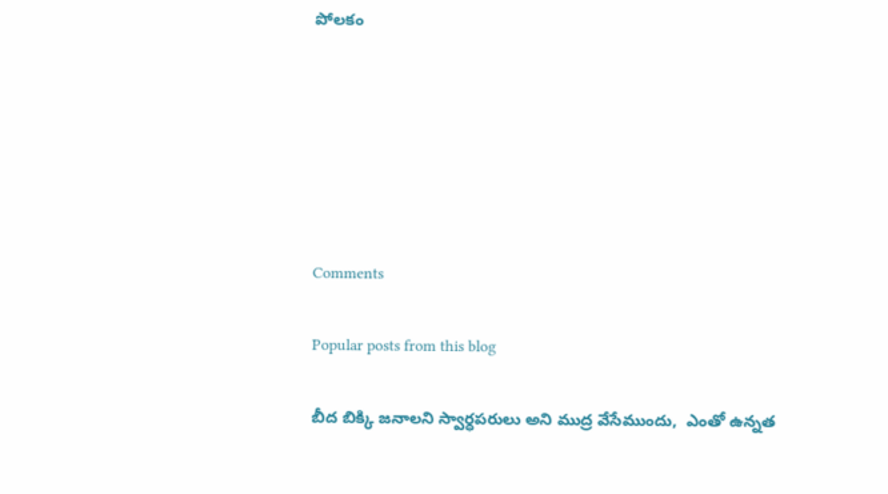పోలకం






Comments

Popular posts from this blog

బీద బిక్కి జనాలని స్వార్ధపరులు అని ముద్ర వేసేముందు,  ఎంతో ఉన్నత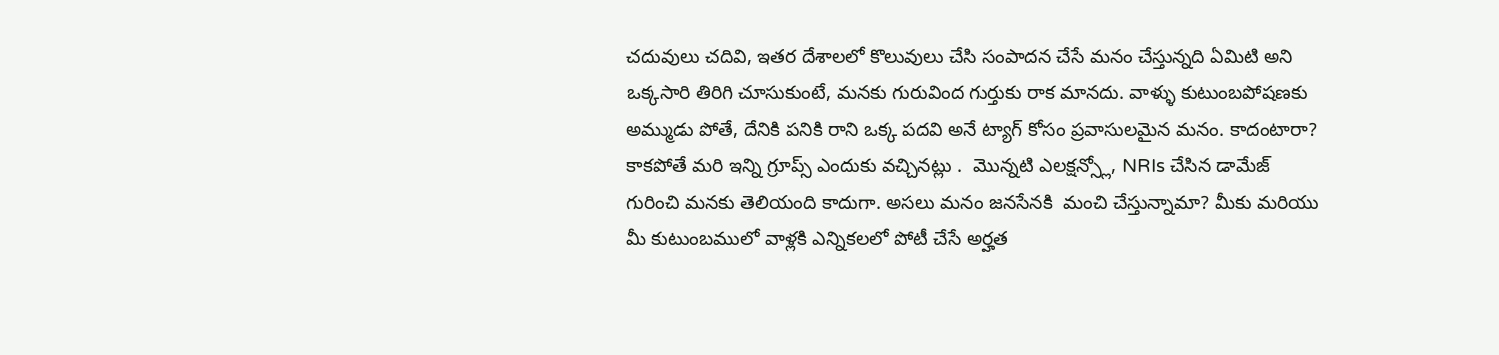చదువులు చదివి, ఇతర దేశాలలో కొలువులు చేసి సంపాదన చేసే మనం చేస్తున్నది ఏమిటి అని ఒక్కసారి తిరిగి చూసుకుంటే, మనకు గురువింద గుర్తుకు రాక మానదు. వాళ్ళు కుటుంబపోషణకు అమ్ముడు పోతే, దేనికి పనికి రాని ఒక్క పదవి అనే ట్యాగ్ కోసం ప్రవాసులమైన మనం. కాదంటారా? కాకపోతే మరి ఇన్ని గ్రూప్స్ ఎందుకు వచ్చినట్లు .  మొన్నటి ఎలక్షన్స్లో, NRIs చేసిన డామేజ్ గురించి మనకు తెలియంది కాదుగా. అసలు మనం జనసేనకి  మంచి చేస్తున్నామా? మీకు మరియు మీ కుటుంబములో వాళ్లకి ఎన్నికలలో పోటీ చేసే అర్హత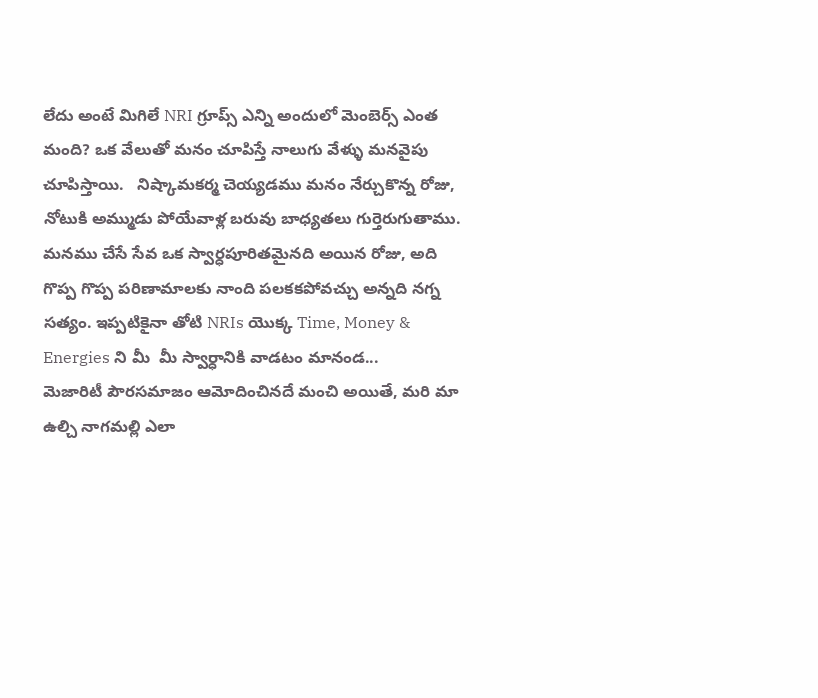లేదు అంటే మిగిలే NRI గ్రూప్స్ ఎన్ని అందులో మెంబెర్స్ ఎంత మంది? ఒక వేలుతో మనం చూపిస్తే నాలుగు వేళ్ళు మనవైపు చూపిస్తాయి.   నిష్కామకర్మ చెయ్యడము మనం నేర్చుకొన్న రోజు, నోటుకి అమ్ముడు పోయేవాళ్ల బరువు బాధ్యతలు గుర్తెరుగుతాము.  మనము చేసే సేవ ఒక స్వార్ధపూరితమైనది అయిన రోజు, అది గొప్ప గొప్ప పరిణామాలకు నాంది పలకకపోవచ్చు అన్నది నగ్న సత్యం. ఇప్పటికైనా తోటి NRIs యొక్క Time, Money & Energies ని మీ  మీ స్వార్ధానికి వాడటం మానండ...
మెజారిటీ పౌరసమాజం ఆమోదించినదే మంచి అయితే, మరి మా ఉల్చి నాగమల్లి ఎలా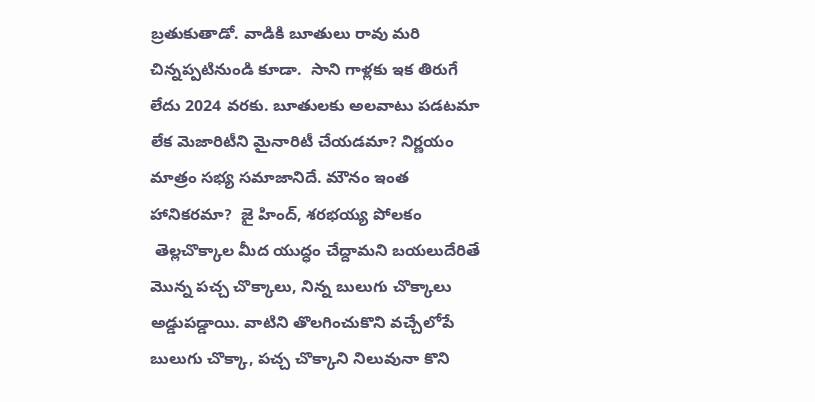బ్రతుకుతాడో. వాడికి బూతులు రావు మరి చిన్నప్పటినుండి కూడా.  సాని గాళ్లకు ఇక తిరుగే లేదు 2024 వరకు. బూతులకు అలవాటు పడటమా లేక మెజారిటీని మైనారిటీ చేయడమా? నిర్ణయం మాత్రం సభ్య సమాజానిదే. మౌనం ఇంత హానికరమా?  జై హింద్, శరభయ్య పోలకం
 తెల్లచొక్కాల మీద యుద్ధం చేద్దామని బయలుదేరితే మొన్న పచ్చ చొక్కాలు, నిన్న బులుగు చొక్కాలు అడ్డుపడ్డాయి. వాటిని తొలగించుకొని వచ్చేలోపే బులుగు చొక్కా, పచ్చ చొక్కాని నిలువునా కొని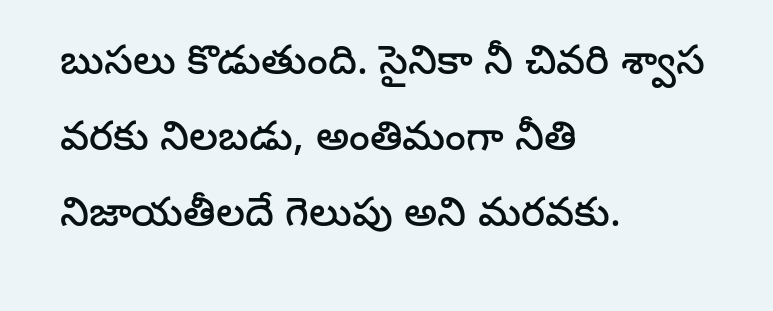బుసలు కొడుతుంది. సైనికా నీ చివరి శ్వాస వరకు నిలబడు, అంతిమంగా నీతి నిజాయతీలదే గెలుపు అని మరవకు.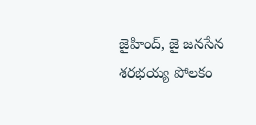జైహింద్, జై జనసేన  శరభయ్య పోలకం